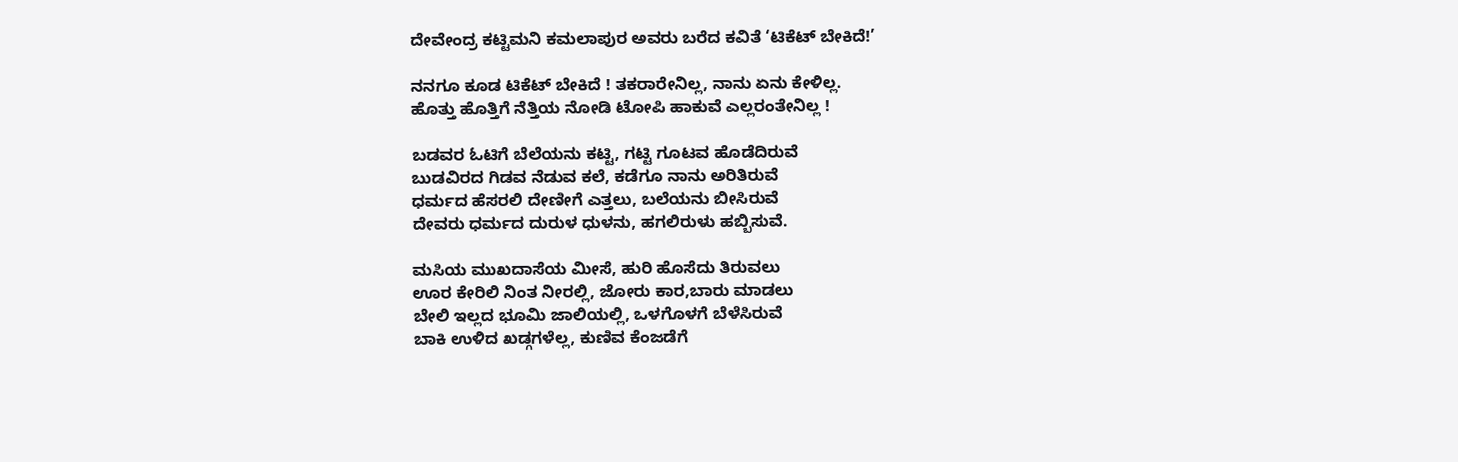ದೇವೇಂದ್ರ ಕಟ್ಟಿಮನಿ ಕಮಲಾಪುರ ಅವರು ಬರೆದ ಕವಿತೆ ‘ಟಿಕೆಟ್ ಬೇಕಿದೆ!’

ನನಗೂ ಕೂಡ ಟಿಕೆಟ್‌ ಬೇಕಿದೆ ! ತಕರಾರೇನಿಲ್ಲ, ನಾನು ಏನು ಕೇಳಿಲ್ಲ.
ಹೊತ್ತು ಹೊತ್ತಿಗೆ ನೆತ್ತಿಯ ನೋಡಿ ಟೋಪಿ ಹಾಕುವೆ ಎಲ್ಲರಂತೇನಿಲ್ಲ !

ಬಡವರ ಓಟಿಗೆ ಬೆಲೆಯನು ಕಟ್ಟಿ, ಗಟ್ಟಿ ಗೂಟವ ಹೊಡೆದಿರುವೆ
ಬುಡವಿರದ ಗಿಡವ ನೆಡುವ ಕಲೆ, ಕಡೆಗೂ ನಾನು ಅರಿತಿರುವೆ
ಧರ್ಮದ ಹೆಸರಲಿ ದೇಣೀಗೆ ಎತ್ತಲು, ಬಲೆಯನು ಬೀಸಿರುವೆ
ದೇವರು ಧರ್ಮದ ದುರುಳ ಧುಳನು, ಹಗಲಿರುಳು ಹಬ್ಬಿಸುವೆ.

ಮಸಿಯ ಮುಖದಾಸೆಯ ಮೀಸೆ, ಹುರಿ ಹೊಸೆದು ತಿರುವಲು
ಊರ ಕೇರಿಲಿ ನಿಂತ ನೀರಲ್ಲಿ, ಜೋರು ಕಾರ,ಬಾರು ಮಾಡಲು
ಬೇಲಿ ಇಲ್ಲದ ಭೂಮಿ ಜಾಲಿಯಲ್ಲಿ, ಒಳಗೊಳಗೆ ಬೆಳೆಸಿರುವೆ
ಬಾಕಿ ಉಳಿದ ಖಡ್ಗಗಳೆಲ್ಲ, ಕುಣಿವ ಕೆಂಜಡೆಗೆ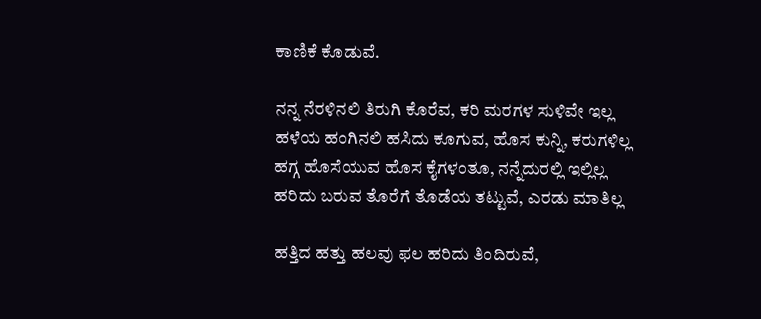ಕಾಣಿಕೆ ಕೊಡುವೆ.

ನನ್ನ ನೆರಳಿನಲಿ ತಿರುಗಿ ಕೊರೆವ, ಕರಿ ಮರಗಳ ಸುಳಿವೇ ಇಲ್ಲ
ಹಳೆಯ ಹಂಗಿನಲಿ ಹಸಿದು ಕೂಗುವ, ಹೊಸ ಕುನ್ನಿ, ಕರುಗಳಿಲ್ಲ
ಹಗ್ಗ ಹೊಸೆಯುವ ಹೊಸ ಕೈಗಳಂತೂ, ನನ್ನೆದುರಲ್ಲಿ ಇಲ್ಲಿಲ್ಲ
ಹರಿದು ಬರುವ ತೊರೆಗೆ ತೊಡೆಯ ತಟ್ಟುವೆ, ಎರಡು ಮಾತಿಲ್ಲ

ಹತ್ತಿದ ಹತ್ತು ಹಲವು ಫಲ ಹರಿದು ತಿಂದಿರುವೆ,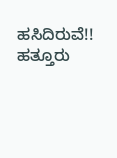ಹಸಿದಿರುವೆ!!
ಹತ್ತೂರು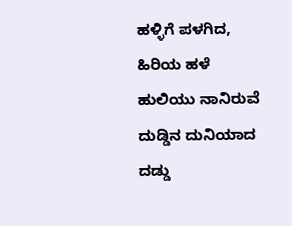ಹಳ್ಳಿಗೆ ಪಳಗಿದ, ಹಿರಿಯ ಹಳೆ ಹುಲಿಯು ನಾನಿರುವೆ
ದುಡ್ಡಿನ ದುನಿಯಾದ ದಡ್ಡು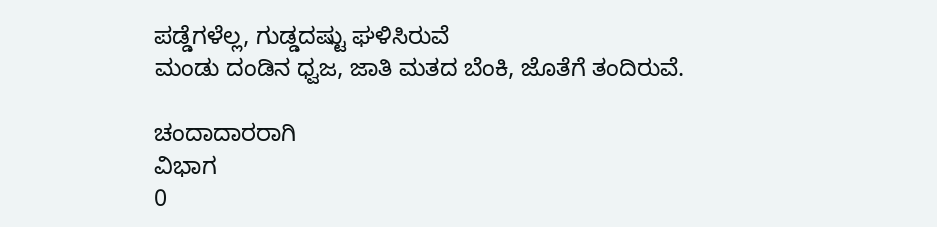ಪಡ್ಡೆಗಳೆಲ್ಲ, ಗುಡ್ಡದಷ್ಟು ಘಳಿಸಿರುವೆ
ಮಂಡು ದಂಡಿನ ಧ್ವಜ, ಜಾತಿ ಮತದ ಬೆಂಕಿ, ಜೊತೆಗೆ ತಂದಿರುವೆ.

ಚಂದಾದಾರರಾಗಿ
ವಿಭಾಗ
0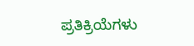ಪ್ರತಿಕ್ರಿಯೆಗಳು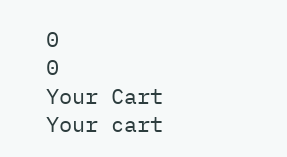0
0
Your Cart
Your cart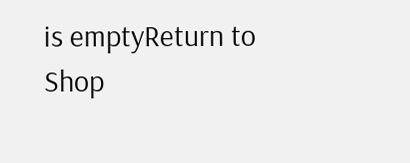is emptyReturn to Shop